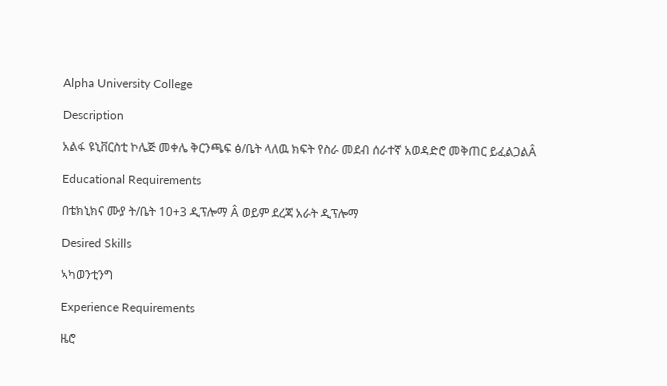Alpha University College

Description

አልፋ ዩኒቨርስቲ ኮሌጅ መቀሌ ቅርንጫፍ ፅ/ቤት ላለዉ ክፍት የስራ መደብ ሰራተኛ አወዳድሮ መቅጠር ይፈልጋልÂ

Educational Requirements

በቴክኒክና ሙያ ት/ቤት 10+3 ዲፕሎማ Â ወይም ደረጃ አራት ዲፕሎማ

Desired Skills

ኣካወንቲንግ

Experience Requirements

ዜሮ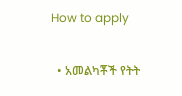How to apply

  • አመልካቾች የትት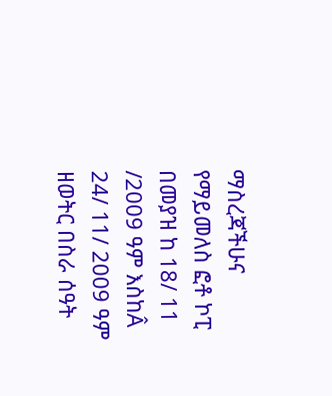ማስረጃችሁና የማይመለስ ፎቶ ኮፒ በመያዝ ከ 18/ 11 /2009 ዓም እስከÂ 24/ 11/ 2009 ዓም ዘወትር በስራ ሰዓት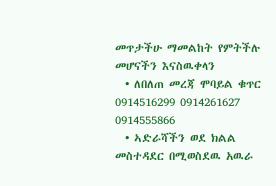መጥታችሁ ማመልከት የምትችሉ መሆናችን እናስዉቀላን
  • ለበለጠ መረጃ ሞባይል ቁጥር 0914516299 0914261627 0914555866
  • ኣድራሻችን ወደ ክልል መስተዳደር በሚወስደዉ አዉራ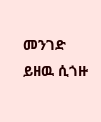መንገድ ይዘዉ ሲጎዙ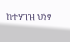ከተሃገዝ ህነፃ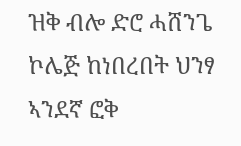ዝቅ ብሎ ድሮ ሓሸንጌ ኮሌጅ ከነበረበት ህንፃ ኣንደኛ ፎቅ